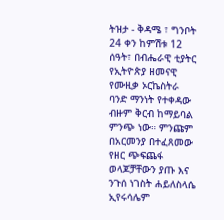ትዝታ - ቅዳሜ ፣ ግንቦት 24 ቀን ከምሽቱ 12 ሰዓት፣ በብሔራዊ ቲያትር የኢትዮጵያ ዘመናዊ የሙዚቃ ኦርኬስትራ ባንድ ማንነት የተቀዳው ብዙም ቅርብ ከማይባል ምንጭ ነው። ምንጩም በአርመንያ በተፈጸመው የዘር ጭፍጨፋ ወላጆቻቸውን ያጡ እና ንጉሰ ነገስት ሐይለስላሴ ኢየሩሳሌም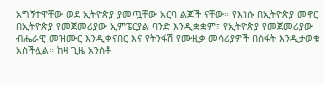አግኝተዋቸው ወደ ኢትዮጵያ ያመጧቸው አርባ ልጆች ናቸው። የእነሱ በኢትዮጵያ መኖር በኢትዮጵያ የመጀመሪያው ኢምፔርያል ባንድ እንዲቋቋም፣ የኢትዮጵያ የመጀመሪያው ብሔራዊ መዝሙር እንዲቀናበር እና የትንፋሽ የሙዚቃ መሳሪያዎች በስፋት እንዲታወቁ አስችሏል። ከዛ ጊዜ አንስቶ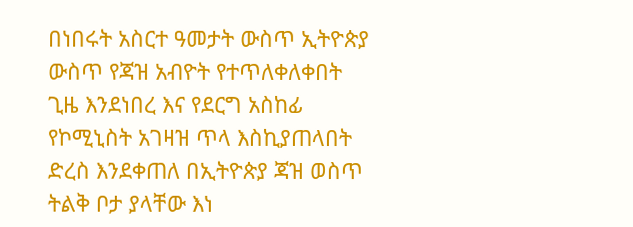በነበሩት አስርተ ዓመታት ውስጥ ኢትዮጵያ ውስጥ የጃዝ አብዮት የተጥለቀለቀበት ጊዜ እንደነበረ እና የደርግ አስከፊ የኮሚኒስት አገዛዝ ጥላ እስኪያጠላበት ድረስ እንደቀጠለ በኢትዮጵያ ጃዝ ወስጥ ትልቅ ቦታ ያላቸው እነ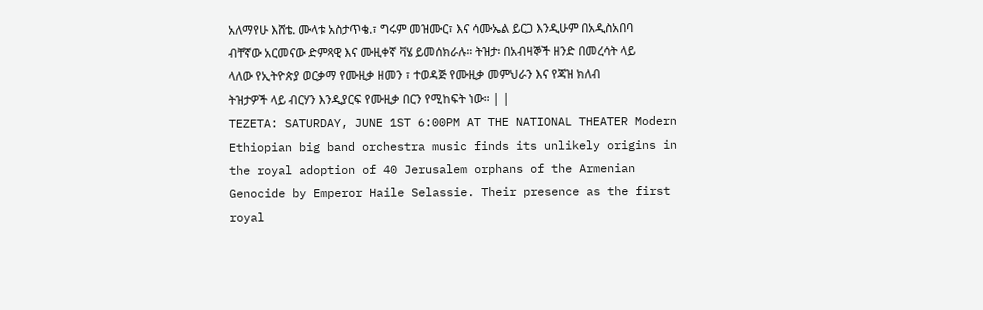አለማየሁ እሸቴ. ሙላቱ አስታጥቄ.፣ ግሩም መዝሙር፣ እና ሳሙኤል ይርጋ እንዲሁም በአዲስአበባ ብቸኛው አርመናው ድምጻዊ እና ሙዚቀኛ ቫሄ ይመሰክራሉ። ትዝታ፡ በአብዛኞች ዘንድ በመረሳት ላይ ላለው የኢትዮጵያ ወርቃማ የሙዚቃ ዘመን ፣ ተወዳጅ የሙዚቃ መምህራን እና የጃዝ ክለብ ትዝታዎች ላይ ብርሃን እንዲያርፍ የሙዚቃ በርን የሚከፍት ነው። | |
TEZETA: SATURDAY, JUNE 1ST 6:00PM AT THE NATIONAL THEATER Modern Ethiopian big band orchestra music finds its unlikely origins in the royal adoption of 40 Jerusalem orphans of the Armenian Genocide by Emperor Haile Selassie. Their presence as the first royal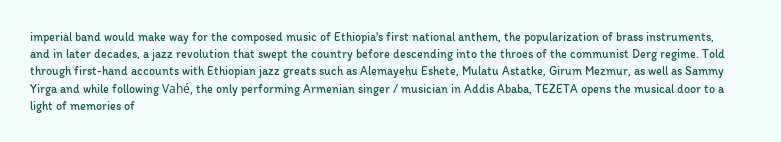imperial band would make way for the composed music of Ethiopia's first national anthem, the popularization of brass instruments, and in later decades, a jazz revolution that swept the country before descending into the throes of the communist Derg regime. Told through first-hand accounts with Ethiopian jazz greats such as Alemayehu Eshete, Mulatu Astatke, Girum Mezmur, as well as Sammy Yirga and while following Vahé, the only performing Armenian singer / musician in Addis Ababa, TEZETA opens the musical door to a light of memories of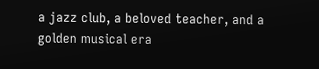a jazz club, a beloved teacher, and a golden musical era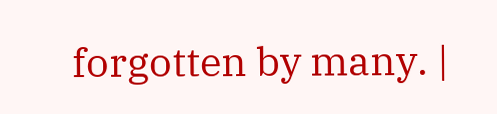forgotten by many. |